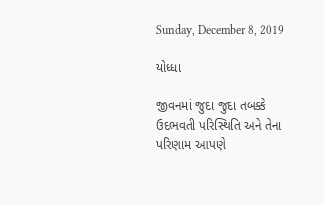Sunday, December 8, 2019

યોધ્ધા

જીવનમાં જુદા જુદા તબક્કે ઉદભવતી પરિસ્થિતિ અને તેના પરિણામ આપણે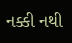નક્કી નથી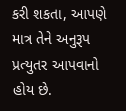કરી શકતા, આપણે માત્ર તેને અનુરૂપ પ્રત્યુતર આપવાનો હોય છે.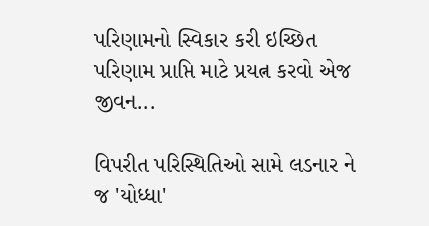પરિણામનો સ્વિકાર કરી ઇચ્છિત પરિણામ પ્રાપ્તિ માટે પ્રયત્ન કરવો એજ જીવન...

વિપરીત પરિસ્થિતિઓ સામે લડનાર ને જ 'યોધ્ધા'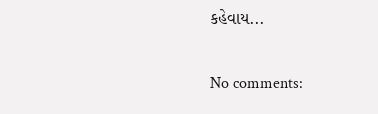કહેવાય...

No comments: